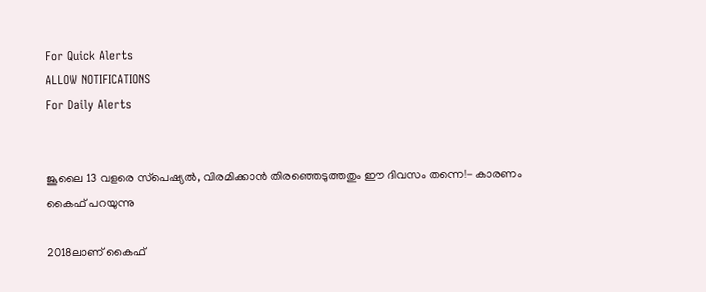For Quick Alerts
ALLOW NOTIFICATIONS
For Daily Alerts


ജൂലൈ 13 വളരെ സ്‌പെഷ്യല്‍, വിരമിക്കാന്‍ തിരഞ്ഞെടുത്തതും ഈ ദിവസം തന്നെ!- കാരണം കൈഫ് പറയുന്നു

2018ലാണ് കൈഫ്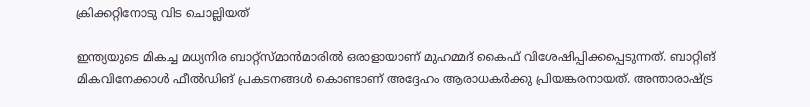ക്രിക്കറ്റിനോടു വിട ചൊല്ലിയത്

ഇന്ത്യയുടെ മികച്ച മധ്യനിര ബാറ്റ്‌സ്മാന്‍മാരില്‍ ഒരാളായാണ് മുഹമ്മദ് കൈഫ് വിശേഷിപ്പിക്കപ്പെടുന്നത്. ബാറ്റിങ് മികവിനേക്കാള്‍ ഫീല്‍ഡിങ് പ്രകടനങ്ങള്‍ കൊണ്ടാണ് അദ്ദേഹം ആരാധകര്‍ക്കു പ്രിയങ്കരനായത്. അന്താരാഷ്ട്ര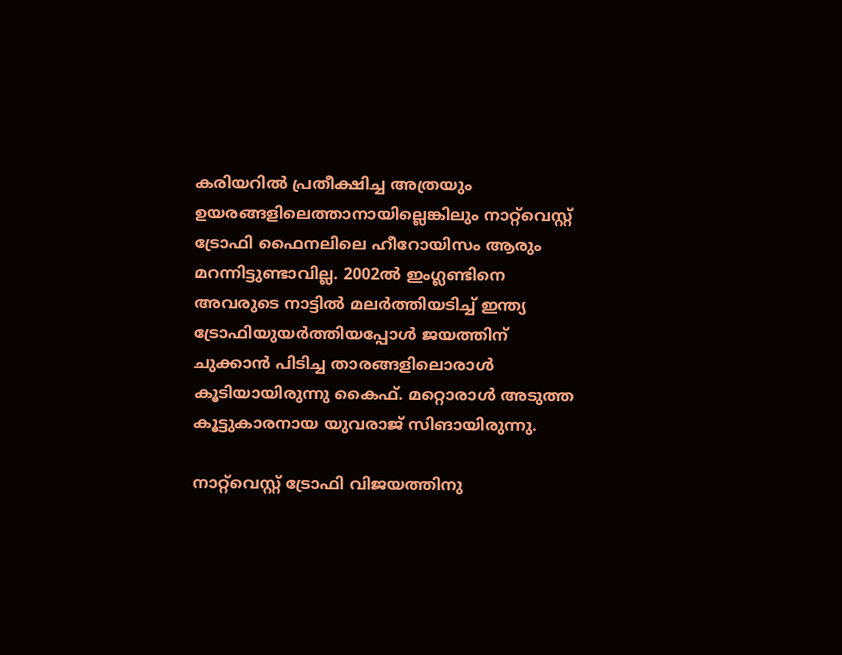കരിയറില്‍ പ്രതീക്ഷിച്ച അത്രയും ഉയരങ്ങളിലെത്താനായില്ലെങ്കിലും നാറ്റ്‌വെസ്റ്റ് ട്രോഫി ഫൈനലിലെ ഹീറോയിസം ആരും മറന്നിട്ടുണ്ടാവില്ല. 2002ല്‍ ഇംഗ്ലണ്ടിനെ അവരുടെ നാട്ടില്‍ മലര്‍ത്തിയടിച്ച് ഇന്ത്യ ട്രോഫിയുയര്‍ത്തിയപ്പോള്‍ ജയത്തിന് ചുക്കാന്‍ പിടിച്ച താരങ്ങളിലൊരാള്‍ കൂടിയായിരുന്നു കൈഫ്. മറ്റൊരാള്‍ അടുത്ത കൂട്ടുകാരനായ യുവരാജ് സിങായിരുന്നു.

നാറ്റ്‌വെസ്റ്റ് ട്രോഫി വിജയത്തിനു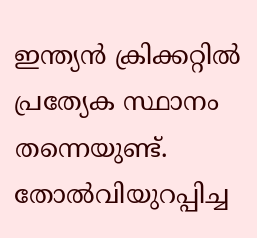ഇന്ത്യന്‍ ക്രിക്കറ്റില്‍ പ്രത്യേക സ്ഥാനം തന്നെയുണ്ട്. തോല്‍വിയുറപ്പിച്ച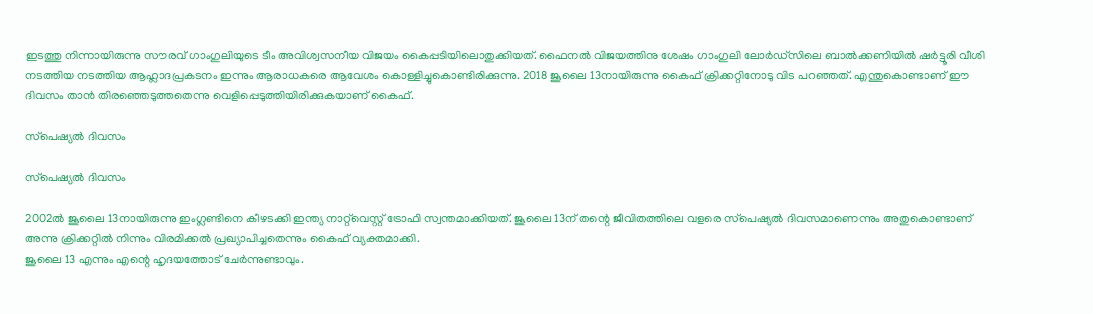ഇടത്തു നിന്നായിരുന്നു സൗരവ് ഗാംഗുലിയുടെ ടീം അവിശ്വസനീയ വിജയം കൈപ്പടിയിലൊതുക്കിയത്. ഫൈനല്‍ വിജയത്തിനു ശേഷം ഗാംഗുലി ലോര്‍ഡ്‌സിലെ ബാല്‍ക്കണിയില്‍ ഷര്‍ട്ടൂരി വീശി നടത്തിയ നടത്തിയ ആഹ്ലാദപ്രകടനം ഇന്നും ആരാധകരെ ആവേശം കൊള്ളിച്ചുകൊണ്ടിരിക്കുന്നു. 2018 ജൂലൈ 13നായിരുന്നു കൈഫ് ക്രിക്കറ്റിനോടു വിട പറഞ്ഞത്. എന്തുകൊണ്ടാണ് ഈ ദിവസം താന്‍ തിരഞ്ഞെടുത്തതെന്നു വെളിപ്പെടുത്തിയിരിക്കുകയാണ് കൈഫ്.

സ്‌പെഷ്യല്‍ ദിവസം

സ്‌പെഷ്യല്‍ ദിവസം

2002ല്‍ ജൂലൈ 13നായിരുന്നു ഇംഗ്ലണ്ടിനെ കീഴടക്കി ഇന്ത്യ നാറ്റ്‌വെസ്റ്റ് ട്രോഫി സ്വന്തമാക്കിയത്. ജൂലൈ 13ന് തന്റെ ജീവിതത്തിലെ വളരെ സ്‌പെഷ്യല്‍ ദിവസമാണെന്നും അതുകൊണ്ടാണ് അന്നു ക്രിക്കറ്റില്‍ നിന്നും വിരമിക്കല്‍ പ്രഖ്യാപിച്ചതെന്നും കൈഫ് വ്യക്തമാക്കി.
ജൂലൈ 13 എന്നും എന്റെ ഹൃദയത്തോട് ചേര്‍ന്നുണ്ടാവും.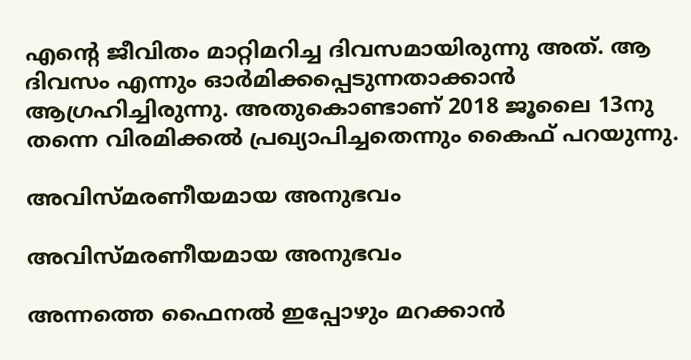എന്റെ ജീവിതം മാറ്റിമറിച്ച ദിവസമായിരുന്നു അത്. ആ ദിവസം എന്നും ഓര്‍മിക്കപ്പെടുന്നതാക്കാന്‍ ആഗ്രഹിച്ചിരുന്നു. അതുകൊണ്ടാണ് 2018 ജൂലൈ 13നു തന്നെ വിരമിക്കല്‍ പ്രഖ്യാപിച്ചതെന്നും കൈഫ് പറയുന്നു.

അവിസ്മരണീയമായ അനുഭവം

അവിസ്മരണീയമായ അനുഭവം

അന്നത്തെ ഫൈനല്‍ ഇപ്പോഴും മറക്കാന്‍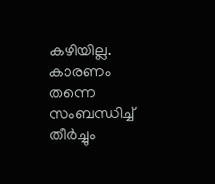കഴിയില്ല. കാരണം തന്നെ സംബന്ധിച്ച് തീര്‍ച്ചും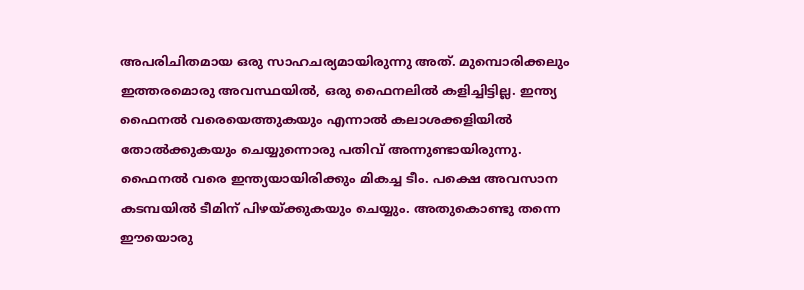അപരിചിതമായ ഒരു സാഹചര്യമായിരുന്നു അത്. മുമ്പൊരിക്കലും ഇത്തരമൊരു അവസ്ഥയില്‍, ഒരു ഫൈനലില്‍ കളിച്ചിട്ടില്ല. ഇന്ത്യ ഫൈനല്‍ വരെയെത്തുകയും എന്നാല്‍ കലാശക്കളിയില്‍ തോല്‍ക്കുകയും ചെയ്യുന്നൊരു പതിവ് അന്നുണ്ടായിരുന്നു.
ഫൈനല്‍ വരെ ഇന്ത്യയായിരിക്കും മികച്ച ടീം. പക്ഷെ അവസാന കടമ്പയില്‍ ടീമിന് പിഴയ്ക്കുകയും ചെയ്യും. അതുകൊണ്ടു തന്നെ ഈയൊരു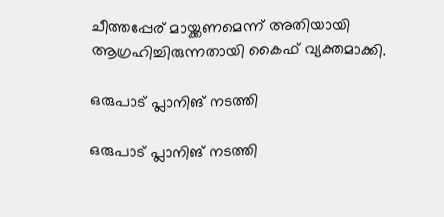ചീത്തപ്പേര് മായ്ക്കണമെന്ന് അതിയായി ആഗ്രഹിച്ചിരുന്നതായി കൈഫ് വ്യക്തമാക്കി.

ഒരുപാട് പ്ലാനിങ് നടത്തി

ഒരുപാട് പ്ലാനിങ് നടത്തി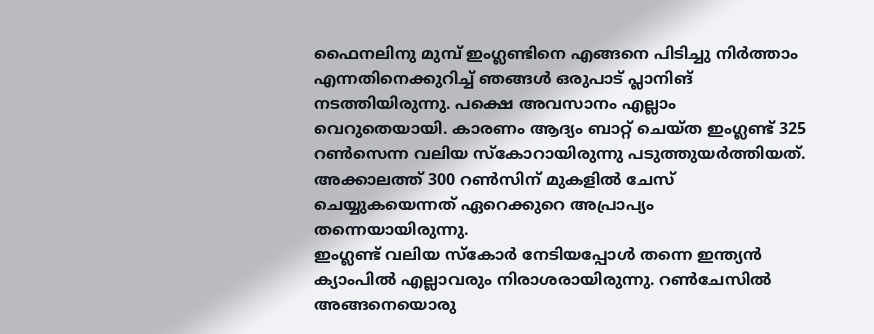ഫൈനലിനു മുമ്പ് ഇംഗ്ലണ്ടിനെ എങ്ങനെ പിടിച്ചു നിര്‍ത്താം എന്നതിനെക്കുറിച്ച് ഞങ്ങള്‍ ഒരുപാട് പ്ലാനിങ് നടത്തിയിരുന്നു. പക്ഷെ അവസാനം എല്ലാം വെറുതെയായി. കാരണം ആദ്യം ബാറ്റ് ചെയ്ത ഇംഗ്ലണ്ട് 325 റണ്‍സെന്ന വലിയ സ്‌കോറായിരുന്നു പടുത്തുയര്‍ത്തിയത്. അക്കാലത്ത് 300 റണ്‍സിന് മുകളില്‍ ചേസ് ചെയ്യുകയെന്നത് ഏറെക്കുറെ അപ്രാപ്യം തന്നെയായിരുന്നു.
ഇംഗ്ലണ്ട് വലിയ സ്‌കോര്‍ നേടിയപ്പോള്‍ തന്നെ ഇന്ത്യന്‍ ക്യാംപില്‍ എല്ലാവരും നിരാശരായിരുന്നു. റണ്‍ചേസില്‍ അങ്ങനെയൊരു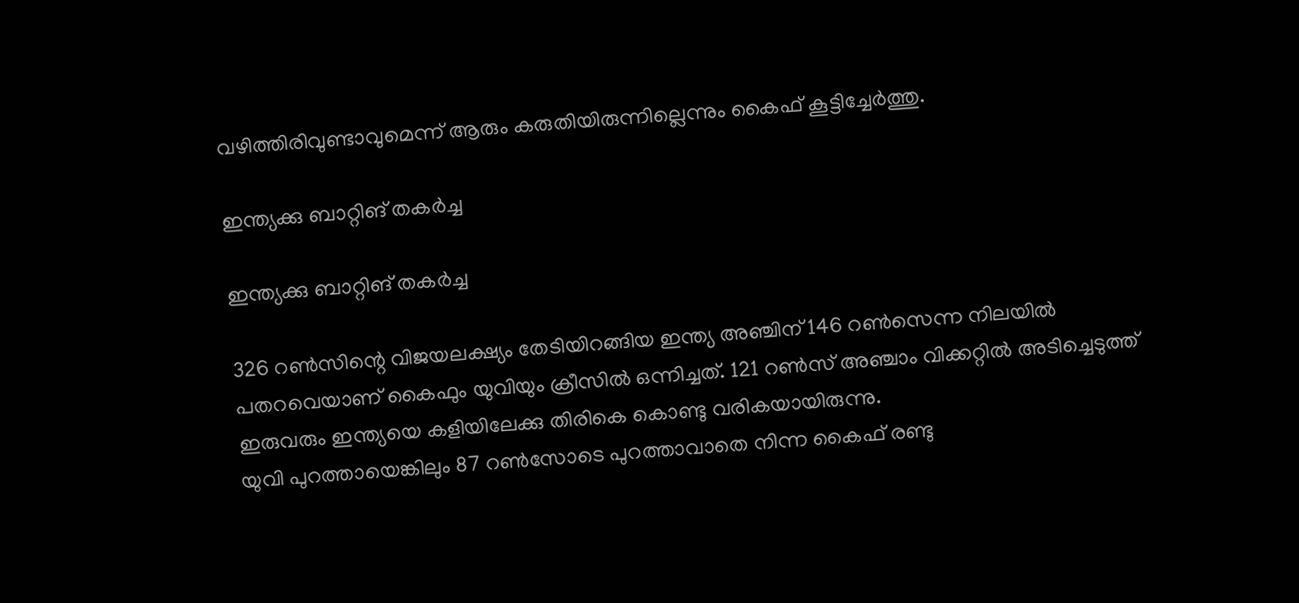വഴിത്തിരിവുണ്ടാവുമെന്ന് ആരും കരുതിയിരുന്നില്ലെന്നും കൈഫ് കൂട്ടിച്ചേര്‍ത്തു.

ഇന്ത്യക്കു ബാറ്റിങ് തകര്‍ച്ച

ഇന്ത്യക്കു ബാറ്റിങ് തകര്‍ച്ച

326 റണ്‍സിന്റെ വിജയലക്ഷ്യം തേടിയിറങ്ങിയ ഇന്ത്യ അഞ്ചിന് 146 റണ്‍സെന്ന നിലയില്‍ പതറവെയാണ് കൈഫും യുവിയും ക്രീസില്‍ ഒന്നിച്ചത്. 121 റണ്‍സ് അഞ്ചാം വിക്കറ്റില്‍ അടിച്ചെടുത്ത് ഇരുവരും ഇന്ത്യയെ കളിയിലേക്കു തിരികെ കൊണ്ടു വരികയായിരുന്നു.
യുവി പുറത്തായെങ്കിലും 87 റണ്‍സോടെ പുറത്താവാതെ നിന്ന കൈഫ് രണ്ടു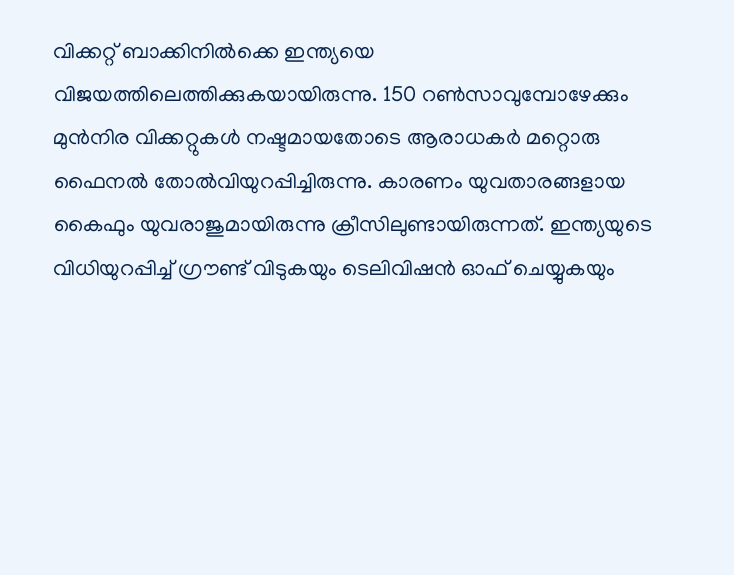വിക്കറ്റ് ബാക്കിനില്‍ക്കെ ഇന്ത്യയെ വിജയത്തിലെത്തിക്കുകയായിരുന്നു. 150 റണ്‍സാവുമ്പോഴേക്കും മുന്‍നിര വിക്കറ്റുകള്‍ നഷ്ടമായതോടെ ആരാധകര്‍ മറ്റൊരു ഫൈനല്‍ തോല്‍വിയുറപ്പിച്ചിരുന്നു. കാരണം യുവതാരങ്ങളായ കൈഫും യുവരാജുമായിരുന്നു ക്രീസിലുണ്ടായിരുന്നത്. ഇന്ത്യയുടെ വിധിയുറപ്പിച്ച് ഗ്രൗണ്ട് വിടുകയും ടെലിവിഷന്‍ ഓഫ് ചെയ്യുകയും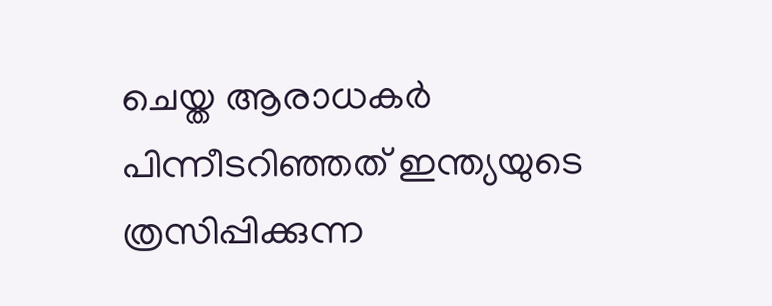ചെയ്ത ആരാധകര്‍ പിന്നീടറിഞ്ഞത് ഇന്ത്യയുടെ ത്രസിപ്പിക്കുന്ന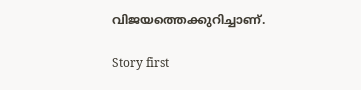വിജയത്തെക്കുറിച്ചാണ്.

Story first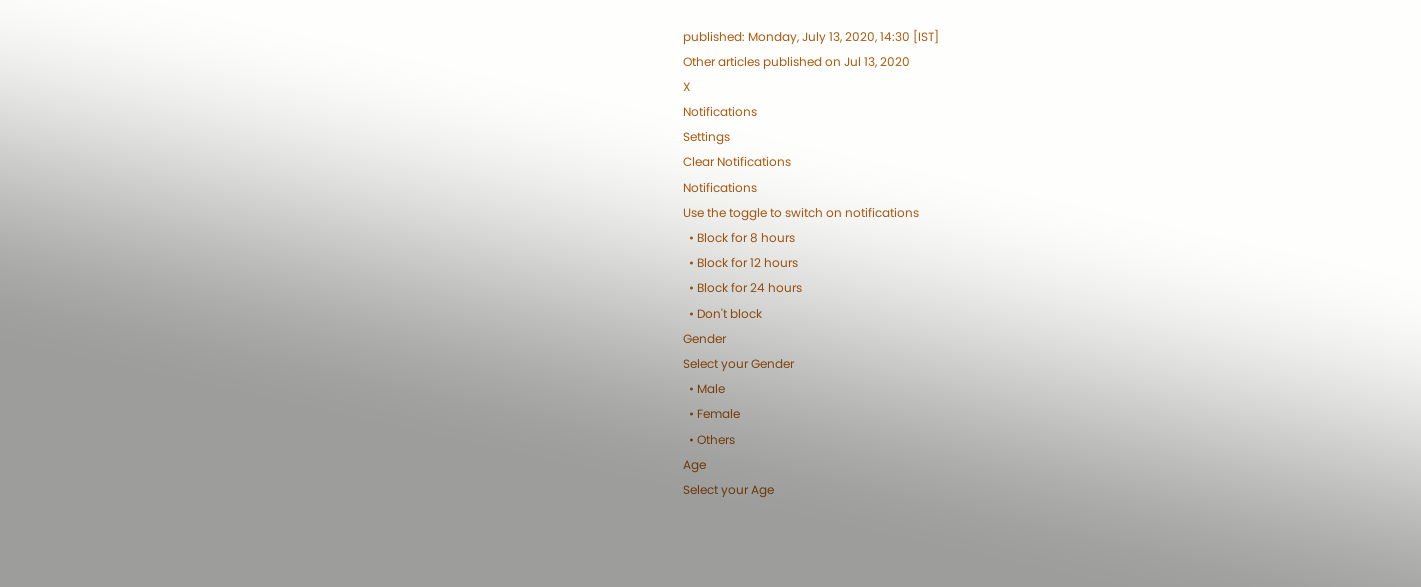published: Monday, July 13, 2020, 14:30 [IST]
Other articles published on Jul 13, 2020
X
Notifications
Settings
Clear Notifications
Notifications
Use the toggle to switch on notifications
  • Block for 8 hours
  • Block for 12 hours
  • Block for 24 hours
  • Don't block
Gender
Select your Gender
  • Male
  • Female
  • Others
Age
Select your Age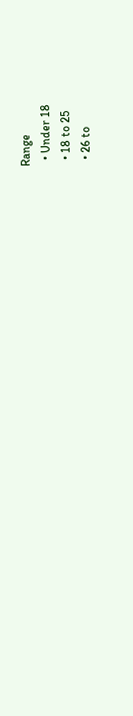Range
  • Under 18
  • 18 to 25
  • 26 to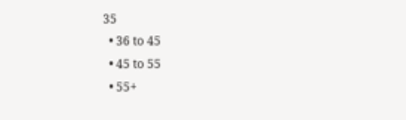35
  • 36 to 45
  • 45 to 55
  • 55+